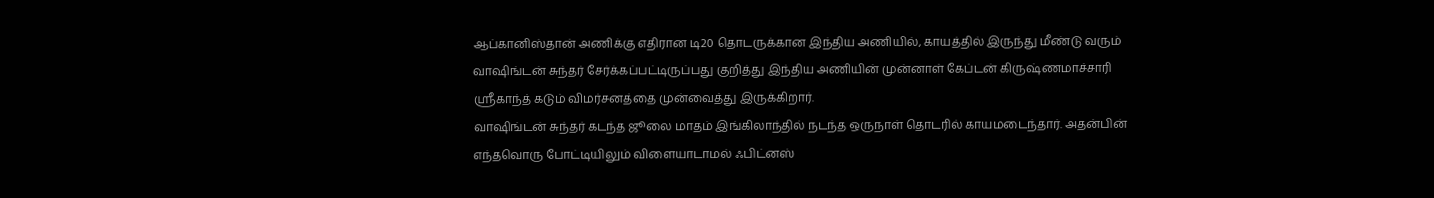ஆப்கானிஸ்தான் அணிக்கு எதிரான டி20 தொடருக்கான இந்திய அணியில், காயத்தில் இருந்து மீண்டு வரும் வாஷிங்டன் சுந்தர் சேர்க்கப்பட்டிருப்பது குறித்து இந்திய அணியின் முன்னாள் கேப்டன் கிருஷ்ணமாச்சாரி ஸ்ரீகாந்த் கடும் விமர்சனத்தை முன்வைத்து இருக்கிறார்.
வாஷிங்டன் சுந்தர் கடந்த ஜூலை மாதம் இங்கிலாந்தில் நடந்த ஒருநாள் தொடரில் காயமடைந்தார். அதன்பின் எந்தவொரு போட்டியிலும் விளையாடாமல் ஃபிட்னஸ்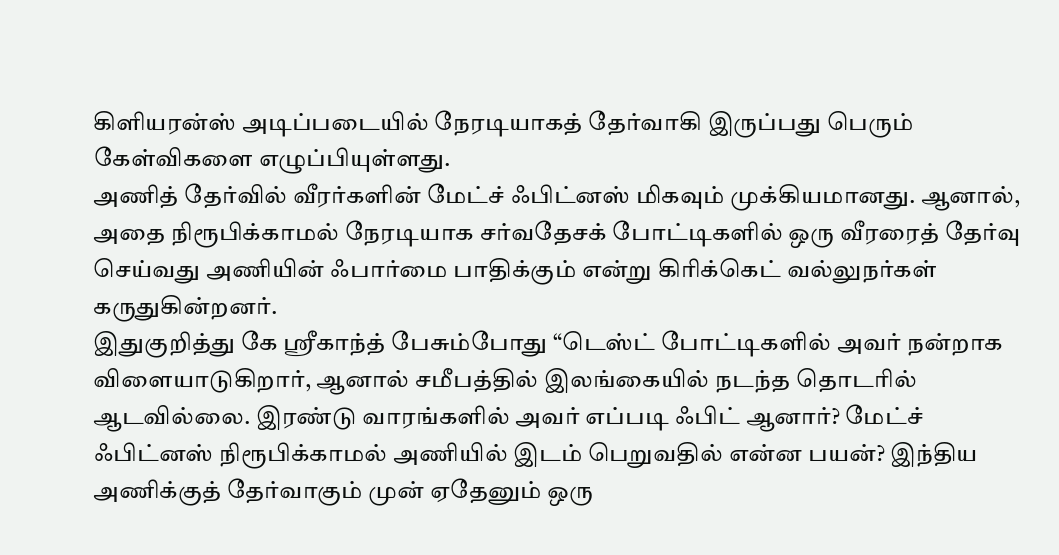கிளியரன்ஸ் அடிப்படையில் நேரடியாகத் தேர்வாகி இருப்பது பெரும் கேள்விகளை எழுப்பியுள்ளது.
அணித் தேர்வில் வீரர்களின் மேட்ச் ஃபிட்னஸ் மிகவும் முக்கியமானது. ஆனால், அதை நிரூபிக்காமல் நேரடியாக சர்வதேசக் போட்டிகளில் ஒரு வீரரைத் தேர்வு செய்வது அணியின் ஃபார்மை பாதிக்கும் என்று கிரிக்கெட் வல்லுநர்கள் கருதுகின்றனர்.
இதுகுறித்து கே ஸ்ரீகாந்த் பேசும்போது “டெஸ்ட் போட்டிகளில் அவர் நன்றாக விளையாடுகிறார், ஆனால் சமீபத்தில் இலங்கையில் நடந்த தொடரில் ஆடவில்லை. இரண்டு வாரங்களில் அவர் எப்படி ஃபிட் ஆனார்? மேட்ச் ஃபிட்னஸ் நிரூபிக்காமல் அணியில் இடம் பெறுவதில் என்ன பயன்? இந்திய அணிக்குத் தேர்வாகும் முன் ஏதேனும் ஒரு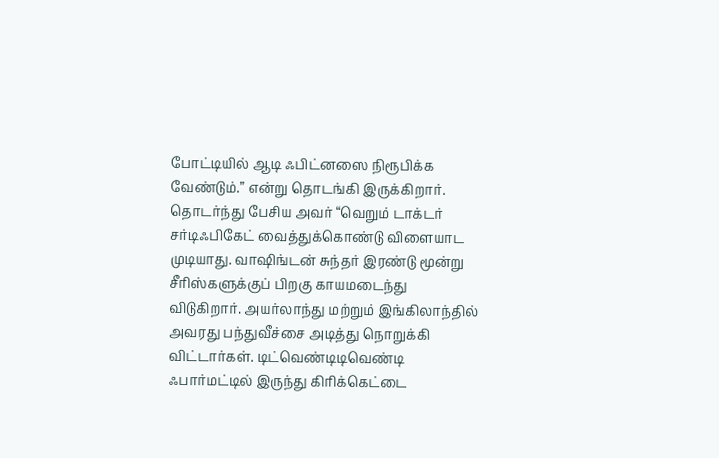போட்டியில் ஆடி ஃபிட்னஸை நிரூபிக்க வேண்டும்.” என்று தொடங்கி இருக்கிறார்.
தொடர்ந்து பேசிய அவர் “வெறும் டாக்டர் சர்டிஃபிகேட் வைத்துக்கொண்டு விளையாட முடியாது. வாஷிங்டன் சுந்தர் இரண்டு மூன்று சீரிஸ்களுக்குப் பிறகு காயமடைந்து விடுகிறார். அயர்லாந்து மற்றும் இங்கிலாந்தில் அவரது பந்துவீச்சை அடித்து நொறுக்கி விட்டார்கள். டிட்வெண்டிடிவெண்டி ஃபார்மட்டில் இருந்து கிரிக்கெட்டை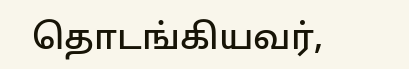தொடங்கியவர்,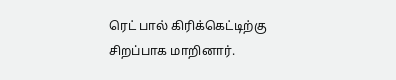ரெட் பால் கிரிக்கெட்டிற்கு சிறப்பாக மாறினார்.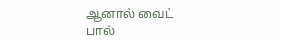ஆனால் வைட் பால்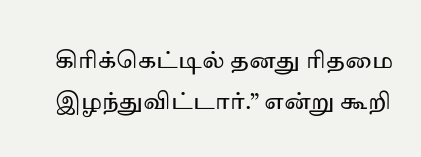கிரிக்கெட்டில் தனது ரிதமை இழந்துவிட்டார்.” என்று கூறி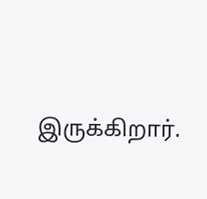இருக்கிறார்.